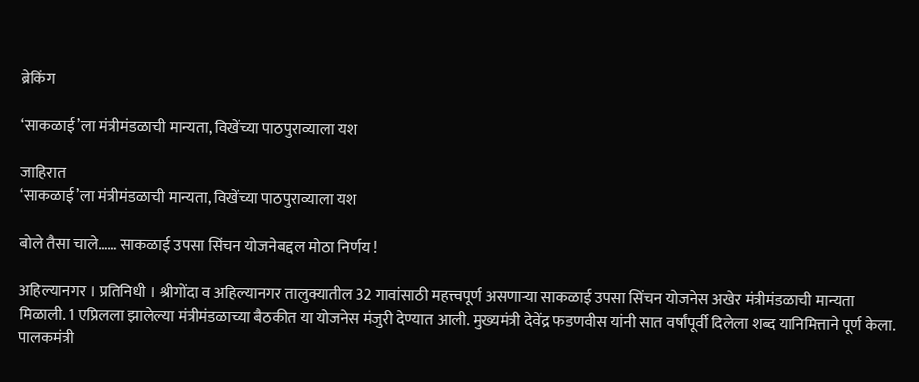ब्रेकिंग

‘साकळाई’ला मंत्रीमंडळाची मान्यता, विखेंच्या पाठपुराव्याला यश

जाहिरात
‘साकळाई’ला मंत्रीमंडळाची मान्यता, विखेंच्या पाठपुराव्याला यश

बोले तैसा चाले…… साकळाई उपसा सिंचन योजनेबद्दल मोठा निर्णय !

अहिल्यानगर । प्रतिनिधी । श्रीगोंदा व अहिल्यानगर तालुक्यातील 32 गावांसाठी महत्त्वपूर्ण असणाऱ्या साकळाई उपसा सिंचन योजनेस अखेर मंत्रीमंडळाची मान्यता मिळाली. 1 एप्रिलला झालेल्या मंत्रीमंडळाच्या बैठकीत या योजनेस मंजुरी देण्यात आली. मुख्यमंत्री देवेंद्र फडणवीस यांनी सात वर्षांपूर्वी दिलेला शब्द यानिमित्ताने पूर्ण केला. पालकमंत्री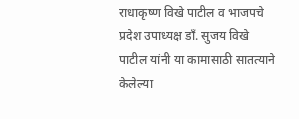राधाकृष्ण विखे पाटील व भाजपचे प्रदेश उपाध्यक्ष डाँ. सुजय विखे पाटील यांनी या कामासाठी सातत्याने केलेल्या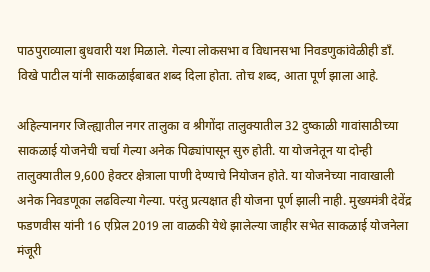पाठपुराव्याला बुधवारी यश मिळाले. गेल्या लोकसभा व विधानसभा निवडणुकांवेळीही डाँ. विखे पाटील यांनी साकळाईबाबत शब्द दिला होता. तोच शब्द, आता पूर्ण झाला आहे.

अहिल्यानगर जिल्ह्यातील नगर तालुका व श्रीगोंदा तालुक्यातील 32 दुष्काळी गावांसाठीच्या साकळाई योजनेची चर्चा गेल्या अनेक पिढ्यांपासून सुरु होती. या योजनेतून या दोन्ही तालुक्यातील 9,600 हेक्टर क्षेत्राला पाणी देण्याचे नियोजन होते. या योजनेच्या नावाखाली अनेक निवडणूका लढविल्या गेल्या. परंतु प्रत्यक्षात ही योजना पूर्ण झाली नाही. मुख्यमंत्री देवेंद्र फडणवीस यांनी 16 एप्रिल 2019 ला वाळकी येथे झालेल्या जाहीर सभेत साकळाई योजनेला मंजूरी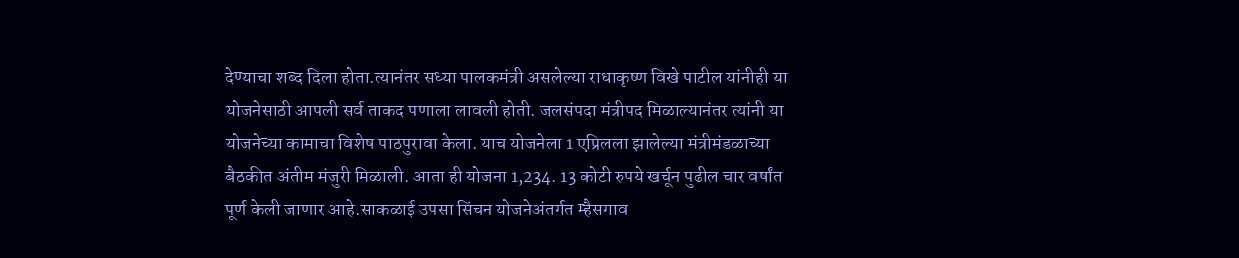देण्याचा शब्द दिला होता.त्यानंतर सध्या पालकमंत्री असलेल्या राधाकृष्ण विखे पाटील यांनीही या योजनेसाठी आपली सर्व ताकद पणाला लावली होती. जलसंपदा मंत्रीपद मिळाल्यानंतर त्यांनी या योजनेच्या कामाचा विशेष पाठपुरावा केला. याच योजनेला 1 एप्रिलला झालेल्या मंत्रीमंडळाच्या बैठकीत अंतीम मंजुरी मिळाली. आता ही योजना 1,234. 13 कोटी रुपये खर्चून पुढील चार वर्षांत पूर्ण केली जाणार आहे.साकळाई उपसा सिंचन योजनेअंतर्गत म्हैसगाव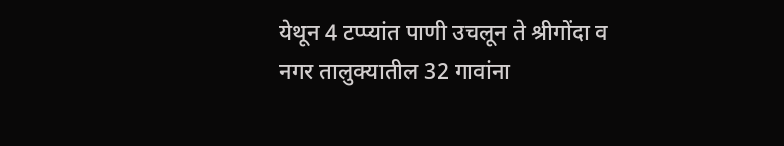येथून 4 टप्प्यांत पाणी उचलून ते श्रीगोंदा व नगर तालुक्यातील 32 गावांना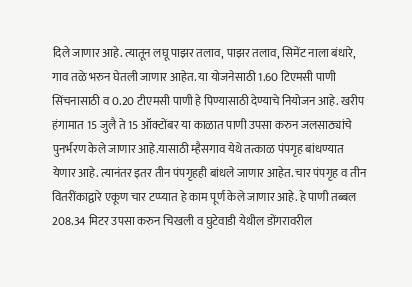दिले जाणार आहे. त्यातून लघू पाझर तलाव, पाझर तलाव, सिमेंट नाला बंधारे, गाव तळे भरुन घेतली जाणार आहेत. या योजनेसाठी 1.60 टिएमसी पाणी सिंचनासाठी व 0.20 टीएमसी पाणी हे पिण्यासाठी देण्याचे नियोजन आहे. खरीप हंगामात 15 जुलै ते 15 ऑक्टोंबर या काळात पाणी उपसा करुन जलसाठ्यांचे पुनर्भरण केले जाणार आहे.यासाठी म्हैसगाव येथे तत्काळ पंपगृह बांधण्यात येणार आहे. त्यानंतर इतर तीन पंपगृहही बांधले जाणार आहेत. चार पंपगृह व तीन वितरींकाद्वारे एकूण चार टप्प्यात हे काम पूर्ण केले जाणार आहे. हे पाणी तब्बल 208.34 मिटर उपसा करुन चिखली व घुटेवाडी येथील डोंगरावरील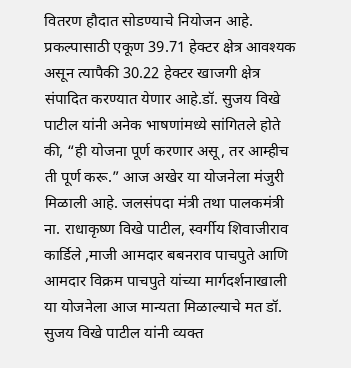वितरण हौदात सोडण्याचे नियोजन आहे. प्रकल्पासाठी एकूण 39.71 हेक्टर क्षेत्र आवश्यक असून त्यापैकी 30.22 हेक्टर खाजगी क्षेत्र संपादित करण्यात येणार आहे.डॉ. सुजय विखे पाटील यांनी अनेक भाषणांमध्ये सांगितले होते की, “ही योजना पूर्ण करणार असू, तर आम्हीच ती पूर्ण करू.” आज अखेर या योजनेला मंजुरी मिळाली आहे. जलसंपदा मंत्री तथा पालकमंत्री ना. राधाकृष्ण विखे पाटील, स्वर्गीय शिवाजीराव कार्डिले ,माजी आमदार बबनराव पाचपुते आणि आमदार विक्रम पाचपुते यांच्या मार्गदर्शनाखाली या योजनेला आज मान्यता मिळाल्याचे मत डॉ. सुजय विखे पाटील यांनी व्यक्त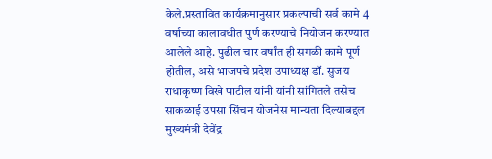केले.प्रस्तावित कार्यक्रमानुसार प्रकल्पाची सर्व कामे 4 वर्षाच्या कालावधीत पुर्ण करण्याचे नियोजन करण्यात आलेले आहे. पुढील चार वर्षांत ही सगळी कामे पूर्ण होतील, असे भाजपचे प्रदेश उपाध्यक्ष डॉ. सुजय राधाकृष्ण विखे पाटील यांनी यांनी सांगितले तसेच साकळाई उपसा सिंचन योजनेस मान्यता दिल्याबद्दल मुख्यमंत्री देवेंद्र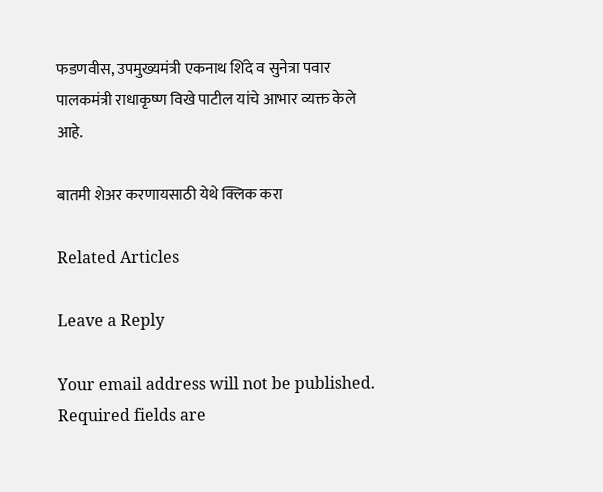फडणवीस, उपमुख्यमंत्री एकनाथ शिंदे व सुनेत्रा पवार पालकमंत्री राधाकृष्ण विखे पाटील यांचे आभार व्यक्त केले आहे.

बातमी शेअर करणायसाठी येथे क्लिक करा

Related Articles

Leave a Reply

Your email address will not be published. Required fields are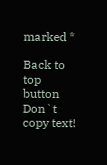marked *

Back to top button
Don`t copy text!